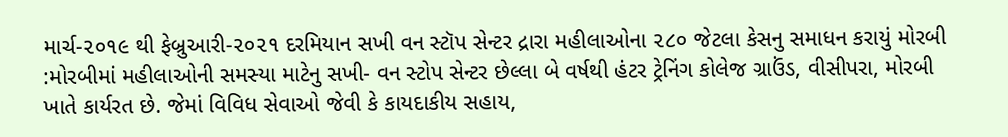માર્ચ-૨૦૧૯ થી ફેબ્રુઆરી-૨૦૨૧ દરમિયાન સખી વન સ્ટૉપ સેન્ટર દ્રારા મહીલાઓના ૨૮૦ જેટલા કેસનુ સમાધન કરાયું મોરબી :મોરબીમાં મહીલાઓની સમસ્યા માટેનુ સખી- વન સ્ટોપ સેન્ટર છેલ્લા બે વર્ષથી હંટર ટ્રેનિંગ કોલેજ ગ્રાઉંડ, વીસીપરા, મોરબી ખાતે કાર્યરત છે. જેમાં વિવિધ સેવાઓ જેવી કે કાયદાકીય સહાય,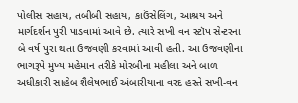પોલીસ સહાય, તબીબી સહાય, કાઉંસેલિંગ, આશ્રય અને માર્ગદર્શન પુરી પાડવામાં આવે છે. ત્યારે સખી વન સ્ટૉપ સેન્ટરના બે વર્ષ પુરા થતા ઉજવણી કરવામાં આવી હતી. આ ઉજવણીના ભાગરૂપે મુખ્ય મહેમાન તરીકે મોરબીના મહીલા અને બાળ અધીકારી સાહેબ શૈલેષભાઈ અંબારીયાના વરદ હસ્તે સખી-વન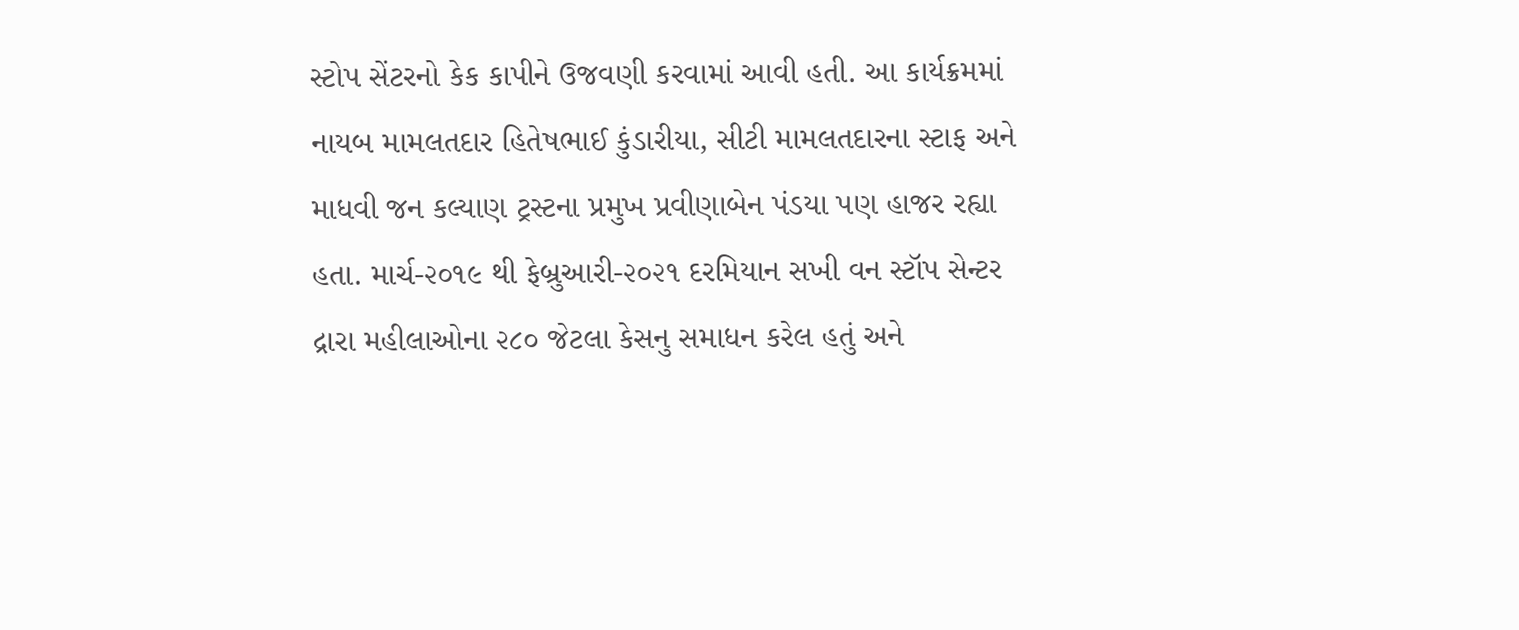સ્ટોપ સેંટરનો કેક કાપીને ઉજવણી કરવામાં આવી હતી. આ કાર્યક્રમમાં નાયબ મામલતદાર હિતેષભાઈ કુંડારીયા, સીટી મામલતદારના સ્ટાફ અને માધવી જન કલ્યાણ ટ્રસ્ટના પ્રમુખ પ્રવીણાબેન પંડયા પણ હાજર રહ્યા હતા. માર્ચ-૨૦૧૯ થી ફેબ્રુઆરી-૨૦૨૧ દરમિયાન સખી વન સ્ટૉપ સેન્ટર દ્રારા મહીલાઓના ૨૮૦ જેટલા કેસનુ સમાધન કરેલ હતું અને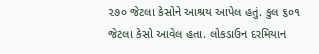૨૭૦ જેટલા કેસોને આશ્રય આપેલ હતું. કુલ ૬૦૧ જેટલા કેસો આવેલ હતા. લોકડાઉન દરમિયાન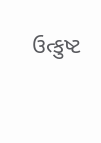ઉત્કુષ્ટ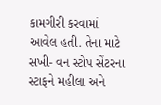કામગીરી કરવામાં આવેલ હતી. તેના માટે સખી- વન સ્ટોપ સેંટરના સ્ટાફને મહીલા અને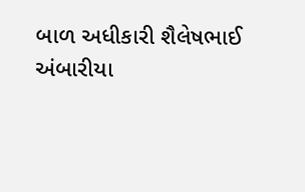બાળ અધીકારી શૈલેષભાઈ અંબારીયા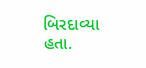બિરદાવ્યા હતા.